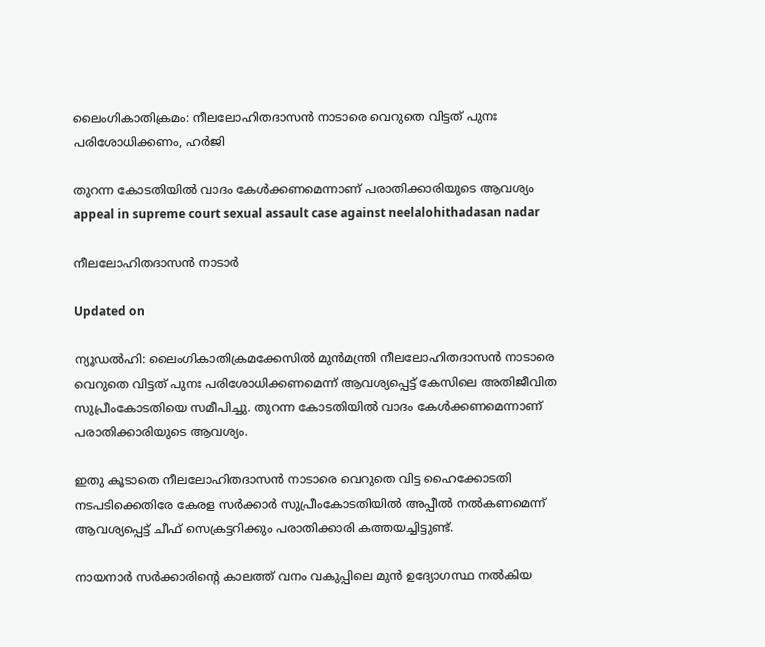ലൈംഗികാതിക്രമം: നീലലോഹിതദാസൻ നാടാരെ വെറുതെ വിട്ടത് പുനഃ പരിശോധിക്കണം, ഹർജി

തുറന്ന കോടതിയിൽ വാദം കേൾക്കണമെന്നാണ് പരാതിക്കാരിയുടെ ആവശ‍്യം
appeal in supreme court sexual assault case against neelalohithadasan nadar

നീലലോഹിതദാസൻ നാടാർ

Updated on

ന‍്യൂഡൽഹി: ലൈംഗികാതിക്രമക്കേസിൽ മുൻമന്ത്രി നീലലോഹിതദാസൻ നാടാരെ വെറുതെ വിട്ടത് പുനഃ പരിശോധിക്കണമെന്ന് ആവശ‍്യപ്പെട്ട് കേസിലെ അതിജീവിത സുപ്രീംകോടതിയെ സമീപിച്ചു. തുറന്ന കോടതിയിൽ വാദം കേൾക്കണമെന്നാണ് പരാതിക്കാരിയുടെ ആവശ‍്യം.

ഇതു കൂടാതെ നീലലോഹിതദാസൻ നാടാരെ വെറുതെ വിട്ട ഹൈക്കോടതി നടപടിക്കെതിരേ കേരള സർക്കാർ സുപ്രീംകോടതിയിൽ അപ്പീൽ നൽകണമെന്ന് ആവശ‍്യപ്പെട്ട് ചീഫ് സെക്രട്ടറിക്കും പരാതിക്കാരി കത്തയച്ചിട്ടുണ്ട്.

നായനാർ സർക്കാരിന്‍റെ കാലത്ത് വനം വകുപ്പിലെ മുൻ ഉദ്യോഗസ്ഥ നൽകിയ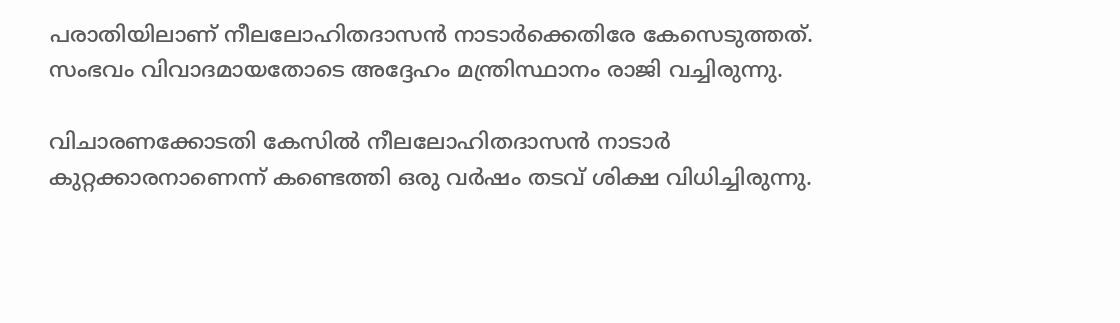പരാതിയിലാണ് നീലലോഹിതദാസൻ നാടാർക്കെതിരേ കേസെടുത്തത്. സംഭവം വിവാദമായതോടെ അദ്ദേഹം മന്ത്രിസ്ഥാനം രാജി വച്ചിരുന്നു.

വിചാരണക്കോടതി കേസിൽ നീലലോഹിതദാസൻ നാടാർ കുറ്റക്കാരനാണെന്ന് കണ്ടെത്തി ഒരു വർഷം തടവ് ശിക്ഷ വിധിച്ചിരുന്നു.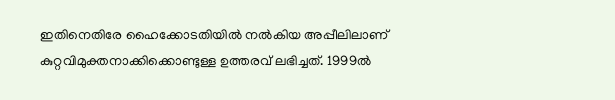ഇതിനെതിരേ ഹൈക്കോടതിയിൽ നൽകിയ അപ്പീലിലാണ് കുറ്റവിമുക്തനാക്കിക്കൊണ്ടുള്ള ഉത്തരവ് ലഭിച്ചത്. 1999ൽ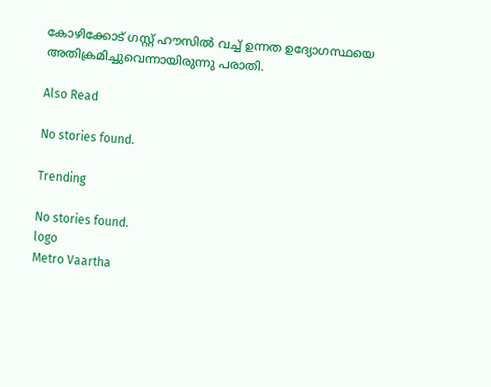കോഴിക്കോട് ഗസ്റ്റ് ഹൗസിൽ വച്ച് ഉന്നത ഉദ്യോഗസ്ഥയെ അതിക്രമിച്ചുവെന്നായിരുന്നു പരാതി.

Also Read

No stories found.

Trending

No stories found.
logo
Metro Vaartha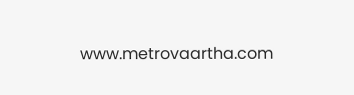www.metrovaartha.com